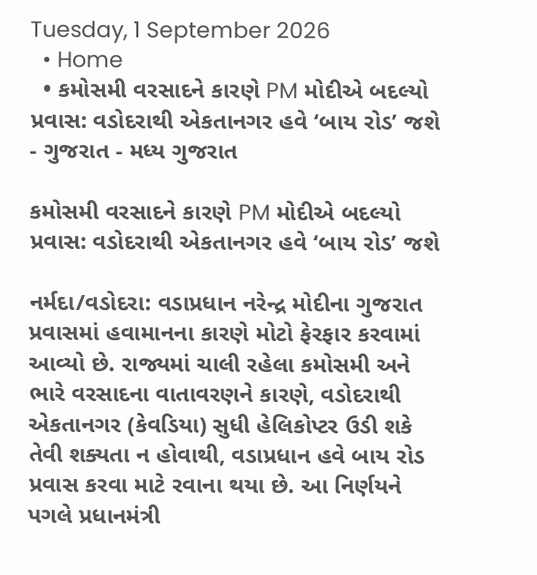Tuesday, 1 September 2026
  • Home
  • કમોસમી વરસાદને કારણે PM મોદીએ બદલ્યો પ્રવાસ: વડોદરાથી એકતાનગર હવે ‘બાય રોડ’ જશે
- ગુજરાત - મધ્ય ગુજરાત

કમોસમી વરસાદને કારણે PM મોદીએ બદલ્યો પ્રવાસ: વડોદરાથી એકતાનગર હવે ‘બાય રોડ’ જશે

નર્મદા/વડોદરા: વડાપ્રધાન નરેન્દ્ર મોદીના ગુજરાત પ્રવાસમાં હવામાનના કારણે મોટો ફેરફાર કરવામાં આવ્યો છે. રાજ્યમાં ચાલી રહેલા કમોસમી અને ભારે વરસાદના વાતાવરણને કારણે, વડોદરાથી એકતાનગર (કેવડિયા) સુધી હેલિકોપ્ટર ઉડી શકે તેવી શક્યતા ન હોવાથી, વડાપ્રધાન હવે બાય રોડ પ્રવાસ કરવા માટે રવાના થયા છે. આ નિર્ણયને પગલે પ્રધાનમંત્રી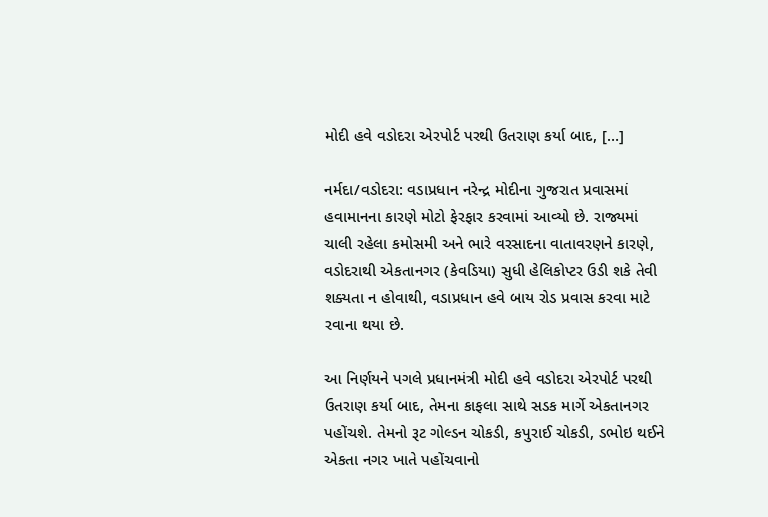મોદી હવે વડોદરા એરપોર્ટ પરથી ઉતરાણ કર્યા બાદ, […]

નર્મદા/વડોદરા: વડાપ્રધાન નરેન્દ્ર મોદીના ગુજરાત પ્રવાસમાં હવામાનના કારણે મોટો ફેરફાર કરવામાં આવ્યો છે. રાજ્યમાં ચાલી રહેલા કમોસમી અને ભારે વરસાદના વાતાવરણને કારણે, વડોદરાથી એકતાનગર (કેવડિયા) સુધી હેલિકોપ્ટર ઉડી શકે તેવી શક્યતા ન હોવાથી, વડાપ્રધાન હવે બાય રોડ પ્રવાસ કરવા માટે રવાના થયા છે.

આ નિર્ણયને પગલે પ્રધાનમંત્રી મોદી હવે વડોદરા એરપોર્ટ પરથી ઉતરાણ કર્યા બાદ, તેમના કાફલા સાથે સડક માર્ગે એકતાનગર પહોંચશે. તેમનો રૂટ ગોલ્ડન ચોકડી, કપુરાઈ ચોકડી, ડભોઇ થઈને એકતા નગર ખાતે પહોંચવાનો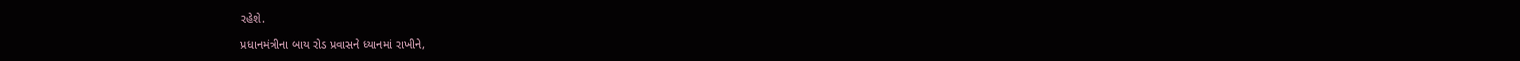રહેશે.

પ્રધાનમંત્રીના બાય રોડ પ્રવાસને ધ્યાનમાં રાખીને,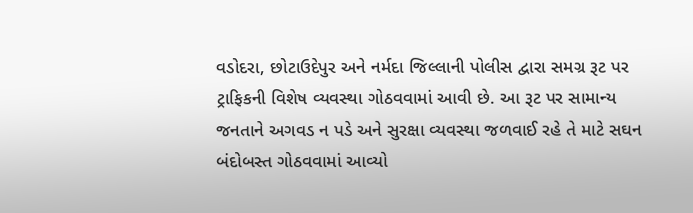વડોદરા, છોટાઉદેપુર અને નર્મદા જિલ્લાની પોલીસ દ્વારા સમગ્ર રૂટ પર ટ્રાફિકની વિશેષ વ્યવસ્થા ગોઠવવામાં આવી છે. આ રૂટ પર સામાન્ય જનતાને અગવડ ન પડે અને સુરક્ષા વ્યવસ્થા જળવાઈ રહે તે માટે સઘન બંદોબસ્ત ગોઠવવામાં આવ્યો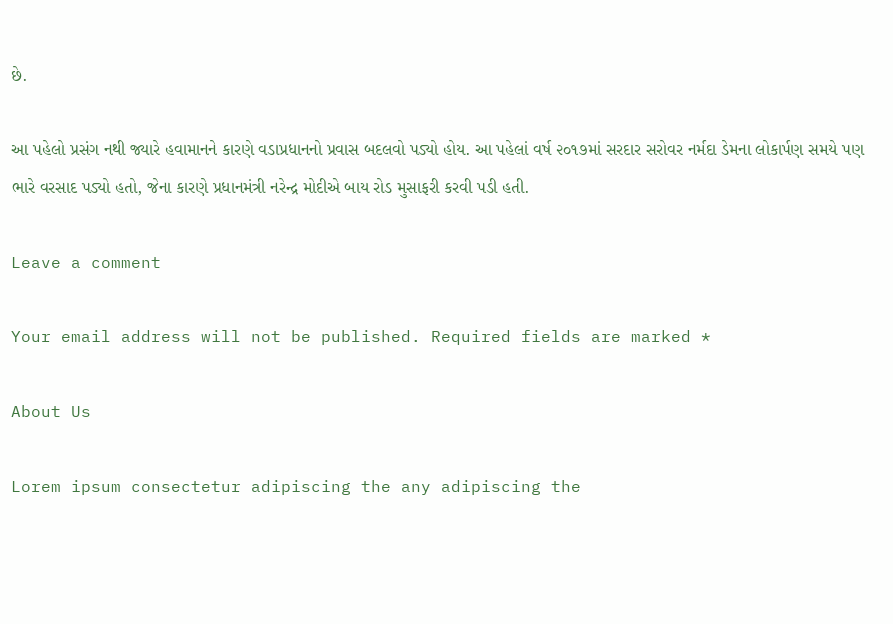છે.

આ પહેલો પ્રસંગ નથી જ્યારે હવામાનને કારણે વડાપ્રધાનનો પ્રવાસ બદલવો પડ્યો હોય. આ પહેલાં વર્ષ ૨૦૧૭માં સરદાર સરોવર નર્મદા ડેમના લોકાર્પણ સમયે પણ ભારે વરસાદ પડ્યો હતો, જેના કારણે પ્રધાનમંત્રી નરેન્દ્ર મોદીએ બાય રોડ મુસાફરી કરવી પડી હતી.

Leave a comment

Your email address will not be published. Required fields are marked *

About Us

Lorem ipsum consectetur adipiscing the any adipiscing the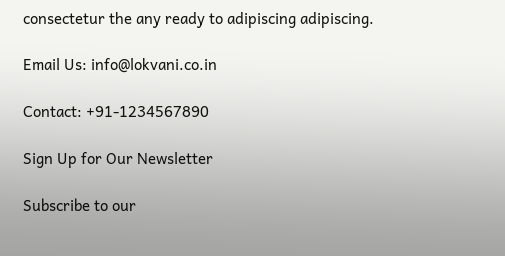consectetur the any ready to adipiscing adipiscing.

Email Us: info@lokvani.co.in

Contact: +91-1234567890

Sign Up for Our Newsletter

Subscribe to our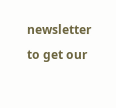newsletter to get our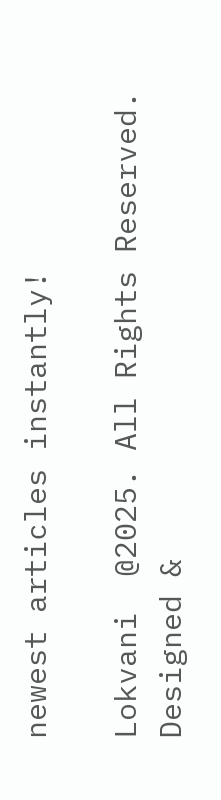newest articles instantly!

Lokvani  @2025. All Rights Reserved. Designed &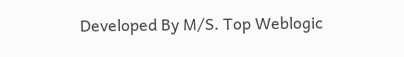Developed By M/S. Top Weblogic